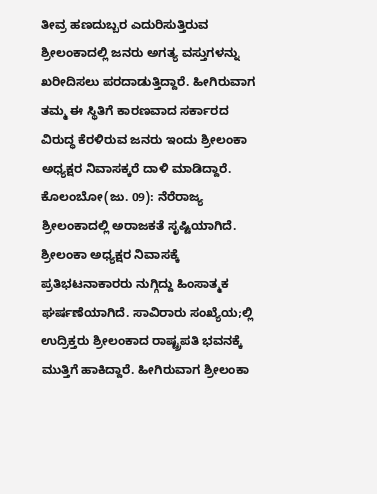ತೀವ್ರ ಹಣದುಬ್ಬರ ಎದುರಿಸುತ್ತಿರುವ ಶ್ರೀಲಂಕಾದಲ್ಲಿ ಜನರು ಅಗತ್ಯ ವಸ್ತುಗಳನ್ನು ಖರೀದಿಸಲು ಪರದಾಡುತ್ತಿದ್ದಾರೆ. ಹೀಗಿರುವಾಗ ತಮ್ಮ ಈ ಸ್ಥಿತಿಗೆ ಕಾರಣವಾದ ಸರ್ಕಾರದ ವಿರುದ್ಧ ಕೆರಳಿರುವ ಜನರು ಇಂದು ಶ್ರೀಲಂಕಾ ಅಧ್ಯಕ್ಷರ ನಿವಾಸಕ್ಕರೆ ದಾಳಿ ಮಾಡಿದ್ದಾರೆ.
ಕೊಲಂಬೋ(ಜು. 09): ನೆರೆರಾಜ್ಯ ಶ್ರೀಲಂಕಾದಲ್ಲಿ ಅರಾಜಕತೆ ಸೃಷ್ಟಿಯಾಗಿದೆ. ಶ್ರೀಲಂಕಾ ಅಧ್ಯಕ್ಷರ ನಿವಾಸಕ್ಕೆ ಪ್ರತಿಭಟನಾಕಾರರು ನುಗ್ಗಿದ್ದು ಹಿಂಸಾತ್ಮಕ ಘರ್ಷಣೆಯಾಗಿದೆ. ಸಾವಿರಾರು ಸಂಖ್ಯೆಯ;ಲ್ಲಿ ಉದ್ರಿಕ್ತರು ಶ್ರೀಲಂಕಾದ ರಾಷ್ಟ್ರಪತಿ ಭವನಕ್ಕೆ ಮುತ್ತಿಗೆ ಹಾಕಿದ್ದಾರೆ. ಹೀಗಿರುವಾಗ ಶ್ರೀಲಂಕಾ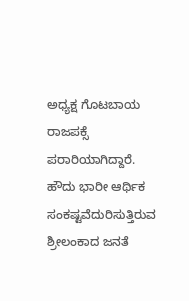ಅಧ್ಯಕ್ಷ ಗೊಟಬಾಯ ರಾಜಪಕ್ಸೆ ಪರಾರಿಯಾಗಿದ್ದಾರೆ.
ಹೌದು ಭಾರೀ ಆರ್ಥಿಕ ಸಂಕಷ್ಟವೆದುರಿಸುತ್ತಿರುವ ಶ್ರೀಲಂಕಾದ ಜನತೆ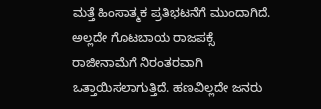ಮತ್ತೆ ಹಿಂಸಾತ್ಮಕ ಪ್ರತಿಭಟನೆಗೆ ಮುಂದಾಗಿದೆ. ಅಲ್ಲದೇ ಗೊಟಬಾಯ ರಾಜಪಕ್ಸೆ ರಾಜೀನಾಮೆಗೆ ನಿರಂತರವಾಗಿ ಒತ್ತಾಯಿಸಲಾಗುತ್ತಿದೆ. ಹಣವಿಲ್ಲದೇ ಜನರು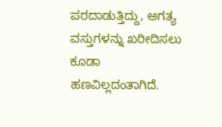ಪರದಾಡುತ್ತಿದ್ದು, ಅಗತ್ಯ ವಸ್ತುಗಳನ್ನು ಖರೀದಿಸಲು ಕೂಡಾ ಹಣವಿಲ್ಲದಂತಾಗಿದೆ.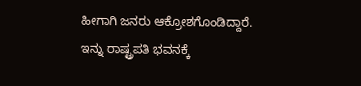ಹೀಗಾಗಿ ಜನರು ಆಕ್ರೋಶಗೊಂಡಿದ್ದಾರೆ.
ಇನ್ನು ರಾಷ್ಟ್ರಪತಿ ಭವನಕ್ಕೆ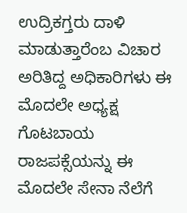ಉದ್ರಿಕಗ್ತರು ದಾಳಿ ಮಾಡುತ್ತಾರೆಂಬ ವಿಚಾರ ಅರಿತಿದ್ದ ಅಧಿಕಾರಿಗಳು ಈ ಮೊದಲೇ ಅಧ್ಯಕ್ಷ ಗೊಟಬಾಯ ರಾಜಪಕ್ಸೆಯನ್ನು ಈ ಮೊದಲೇ ಸೇನಾ ನೆಲೆಗೆ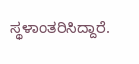ಸ್ಥಳಾಂತರಿಸಿದ್ದಾರೆ.